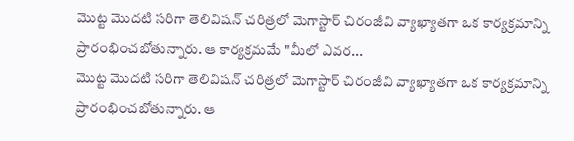మొట్ట మొదటి సరిగా తెలివిషన్ చరిత్రలో మెగాస్టార్ చిరంజీవి వ్యాఖ్యాతగా ఒక కార్యక్రమాన్ని ప్రారంభించబోతున్నారు. ఆ కార్యక్రమమే "మీలో ఎవర...
మొట్ట మొదటి సరిగా తెలివిషన్ చరిత్రలో మెగాస్టార్ చిరంజీవి వ్యాఖ్యాతగా ఒక కార్యక్రమాన్ని ప్రారంభించబోతున్నారు. ఆ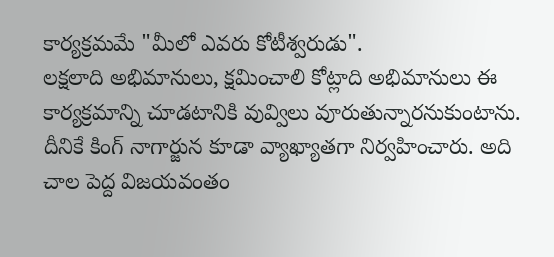కార్యక్రమమే "మీలో ఎవరు కోటీశ్వరుడు".
లక్షలాది అభిమానులు, క్షమించాలి కోట్లాది అభిమానులు ఈ కార్యక్రమాన్ని చూడటానికి వువ్విలు వూరుతున్నారనుకుంటాను.
దీనికే కింగ్ నాగార్జున కూడా వ్యాఖ్యాతగా నిర్వహించారు. అది చాల పెద్ద విజయవంతం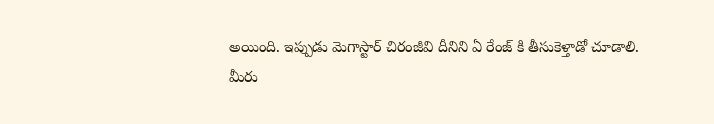అయింది. ఇప్పుడు మెగాస్టార్ చిరంజీవి దీనిని ఏ రేంజ్ కి తీసుకెళ్తాడో చూడాలి.
మీరు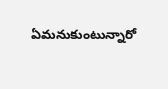ఏమనుకుంటున్నారో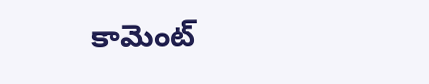కామెంట్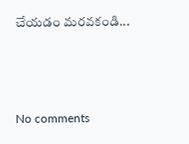చేయడం మరవకండి...



No comments